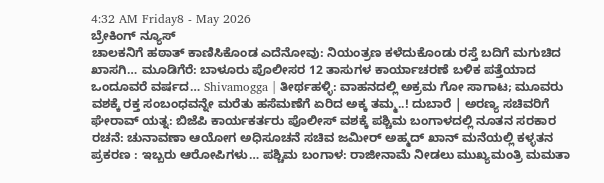4:32 AM Friday8 - May 2026
ಬ್ರೇಕಿಂಗ್ ನ್ಯೂಸ್
ಚಾಲಕನಿಗೆ ಹಠಾತ್ ಕಾಣಿಸಿಕೊಂಡ ಎದೆನೋವು: ನಿಯಂತ್ರಣ ಕಳೆದುಕೊಂಡು ರಸ್ತೆ ಬದಿಗೆ ಮಗುಚಿದ ಖಾಸಗಿ… ಮೂಡಿಗೆರೆ: ಬಾಳೂರು ಪೊಲೀಸರ 12 ತಾಸುಗಳ ಕಾರ್ಯಾಚರಣೆ ಬಳಿಕ ಪತ್ತೆಯಾದ ಒಂದೂವರೆ ವರ್ಷದ… Shivamogga | ತೀರ್ಥಹಳ್ಳಿ: ವಾಹನದಲ್ಲಿ ಅಕ್ರಮ ಗೋ ಸಾಗಾಟ; ಮೂವರು ವಶಕ್ಕೆ ರಕ್ತ ಸಂಬಂಧವನ್ನೇ ಮರೆತು ಹಸೆಮಣೆಗೆ ಏರಿದ ಅಕ್ಕ ತಮ್ಮ..! ದುಬಾರೆ | ಅರಣ್ಯ ಸಚಿವರಿಗೆ ಘೇರಾವ್ ಯತ್ನ: ಬಿಜೆಪಿ ಕಾರ್ಯಕರ್ತರು ಪೊಲೀಸ್ ವಶಕ್ಕೆ ಪಶ್ಚಿಮ ಬಂಗಾಳದಲ್ಲಿ ನೂತನ ಸರಕಾರ ರಚನೆ: ಚುನಾವಣಾ ಆಯೋಗ ಅಧಿಸೂಚನೆ ಸಚಿವ ಜಮೀರ್ ಅಹ್ಮದ್ ಖಾನ್ ಮನೆಯಲ್ಲಿ ಕಳ್ಳತನ ಪ್ರಕರಣ : ಇಬ್ಬರು ಆರೋಪಿಗಳು… ಪಶ್ಚಿಮ ಬಂಗಾಳ: ರಾಜೀನಾಮೆ ನೀಡಲು ಮುಖ್ಯಮಂತ್ರಿ ಮಮತಾ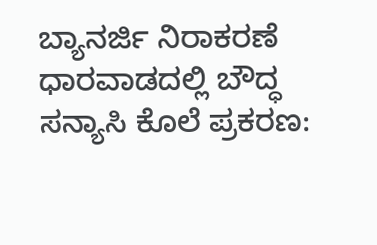ಬ್ಯಾನರ್ಜಿ ನಿರಾಕರಣೆ ಧಾರವಾಡದಲ್ಲಿ ಬೌದ್ಧ ಸನ್ಯಾಸಿ ಕೊಲೆ ಪ್ರಕರಣ: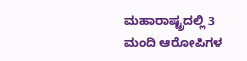ಮಹಾರಾಷ್ಟ್ರದಲ್ಲಿ 3 ಮಂದಿ ಆರೋಪಿಗಳ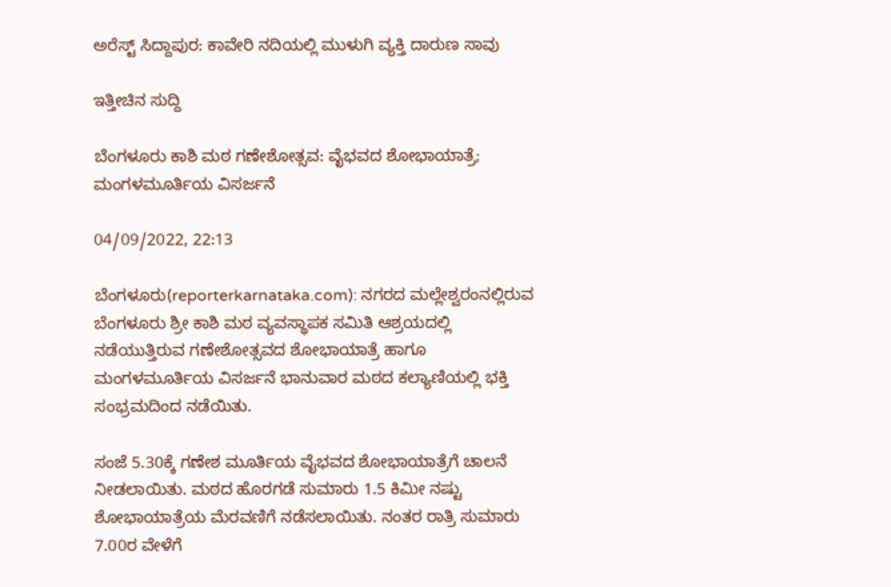ಅರೆಸ್ಟ್ ಸಿದ್ದಾಪುರ: ಕಾವೇರಿ ನದಿಯಲ್ಲಿ ಮುಳುಗಿ ವ್ಯಕ್ತಿ ದಾರುಣ ಸಾವು

ಇತ್ತೀಚಿನ ಸುದ್ದಿ

ಬೆಂಗಳೂರು ಕಾಶಿ ಮಠ ಗಣೇಶೋತ್ಸವ: ವೈಭವದ ಶೋಭಾಯಾತ್ರೆ; ಮಂಗಳಮೂರ್ತಿಯ ವಿಸರ್ಜನೆ

04/09/2022, 22:13

ಬೆಂಗಳೂರು(reporterkarnataka.com): ನಗರದ ಮಲ್ಲೇಶ್ವರಂನಲ್ಲಿರುವ ಬೆಂಗಳೂರು ಶ್ರೀ ಕಾಶಿ ಮಠ ವ್ಯವಸ್ಥಾಪಕ ಸಮಿತಿ ಆಶ್ರಯದಲ್ಲಿ ನಡೆಯುತ್ತಿರುವ ಗಣೇಶೋತ್ಸವದ ಶೋಭಾಯಾತ್ರೆ ಹಾಗೂ ಮಂಗಳಮೂರ್ತಿಯ ವಿಸರ್ಜನೆ ಭಾನುವಾರ ಮಠದ ಕಲ್ಯಾಣಿಯಲ್ಲಿ ಭಕ್ತಿ ಸಂಭ್ರಮದಿಂದ ನಡೆಯಿತು.

ಸಂಜೆ 5.30ಕ್ಕೆ ಗಣೇಶ ಮೂರ್ತಿಯ ವೈಭವದ ಶೋಭಾಯಾತ್ರೆಗೆ ಚಾಲನೆ ನೀಡಲಾಯಿತು. ಮಠದ ಹೊರಗಡೆ ಸುಮಾರು 1.5 ಕಿಮೀ ನಷ್ಟು ಶೋಭಾಯಾತ್ರೆಯ ಮೆರವಣಿಗೆ ನಡೆಸಲಾಯಿತು. ನಂತರ ರಾತ್ರಿ ಸುಮಾರು 7.00ರ ವೇಳೆಗೆ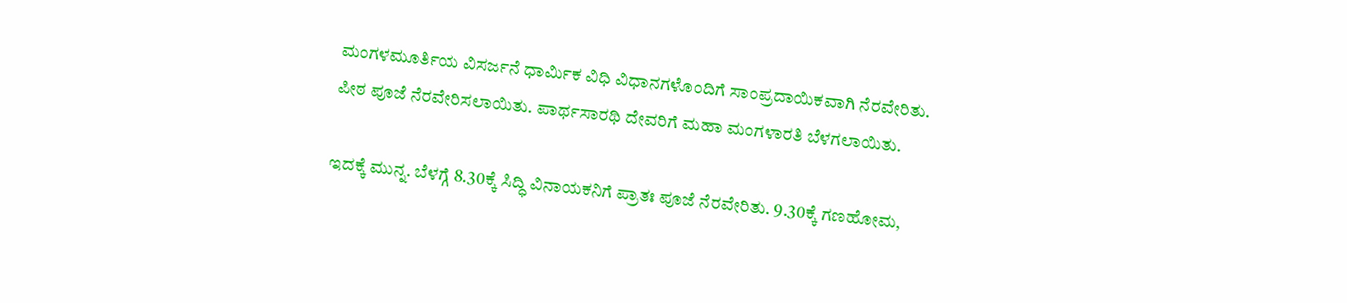ಮಂಗಳಮೂರ್ತಿಯ ವಿಸರ್ಜನೆ ಧಾರ್ಮಿಕ ವಿಧಿ ವಿಧಾನಗಳೊಂದಿಗೆ ಸಾಂಪ್ರದಾಯಿಕವಾಗಿ ನೆರವೇರಿತು. ಪೀಠ ಪೂಜೆ ನೆರವೇರಿಸಲಾಯಿತು. ಪಾರ್ಥಸಾರಥಿ ದೇವರಿಗೆ ಮಹಾ ಮಂಗಳಾರತಿ ಬೆಳಗಲಾಯಿತು.

ಇದಕ್ಕೆ ಮುನ್ನ. ಬೆಳಗ್ಗೆ 8.30ಕ್ಕೆ ಸಿದ್ಧಿ ವಿನಾಯಕನಿಗೆ ಪ್ರಾತಃ ಪೂಜೆ ನೆರವೇರಿತು. 9.30ಕ್ಕೆ ಗಣಹೋಮ,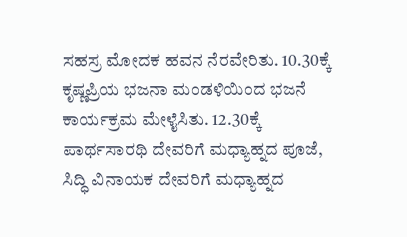ಸಹಸ್ರ ಮೋದಕ ಹವನ ನೆರವೇರಿತು. 10.30ಕ್ಕೆ ಕೃಷ್ಣಪ್ರಿಯ ಭಜನಾ ಮಂಡಳಿಯಿಂದ ಭಜನೆ ಕಾರ್ಯಕ್ರಮ ಮೇಳೈಸಿತು. 12.30ಕ್ಕೆ ಪಾರ್ಥಸಾರಥಿ ದೇವರಿಗೆ ಮಧ್ಯಾಹ್ನದ ಪೂಜೆ, ಸಿದ್ಧಿ ವಿನಾಯಕ ದೇವರಿಗೆ ಮಧ್ಯಾಹ್ನದ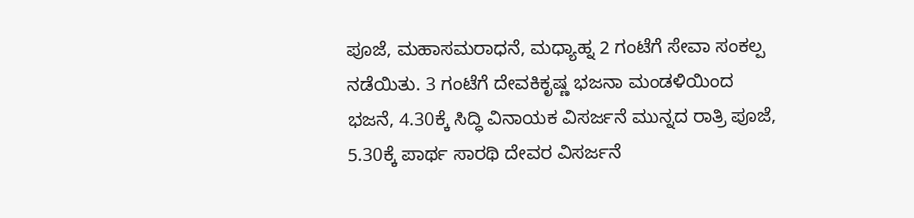ಪೂಜೆ, ಮಹಾಸಮರಾಧನೆ, ಮಧ್ಯಾಹ್ನ 2 ಗಂಟೆಗೆ ಸೇವಾ ಸಂಕಲ್ಪ ನಡೆಯಿತು. 3 ಗಂಟೆಗೆ ದೇವಕಿಕೃಷ್ಣ ಭಜನಾ ಮಂಡಳಿಯಿಂದ ಭಜನೆ, 4.30ಕ್ಕೆ ಸಿದ್ಧಿ ವಿನಾಯಕ ವಿಸರ್ಜನೆ ಮುನ್ನದ ರಾತ್ರಿ ಪೂಜೆ, 5.30ಕ್ಕೆ ಪಾರ್ಥ ಸಾರಥಿ ದೇವರ ವಿಸರ್ಜನೆ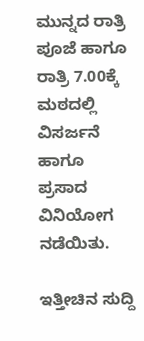ಮುನ್ನದ ರಾತ್ರಿ ಪೂಜೆ ಹಾಗೂ ರಾತ್ರಿ 7.00ಕ್ಕೆ ಮಠದಲ್ಲಿ ವಿಸರ್ಜನೆ ಹಾಗೂ ಪ್ರಸಾದ ವಿನಿಯೋಗ ನಡೆಯಿತು.

ಇತ್ತೀಚಿನ ಸುದ್ದಿ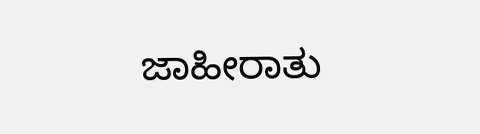ಜಾಹೀರಾತು